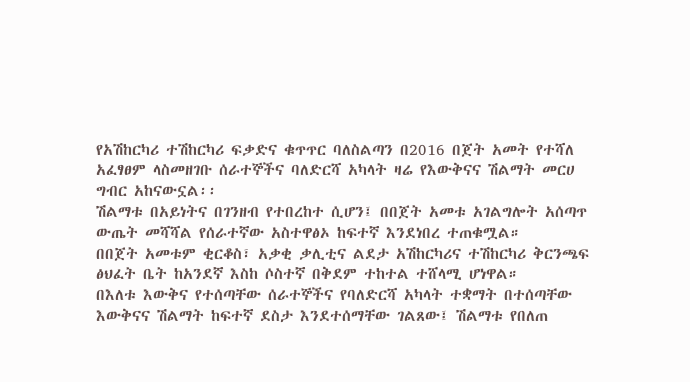የአሽከርካሪ ተሽከርካሪ ፍቃድና ቁጥጥር ባለስልጣን በ2016 በጀት አመት የተሻለ አፈፃፀም ላስመዘገቡ ሰራተኞችና ባለድርሻ አካላት ዛሬ የእውቅናና ሽልማት መርሀ ግብር አከናውኗል፡፡
ሽልማቱ በአይነትና በገንዘብ የተበረከተ ሲሆን፤ በበጀት አመቱ አገልግሎት አሰጣጥ ውጤት መሻሻል የሰራተኛው አስተዋፅኦ ከፍተኛ እንደነበረ ተጠቁሟል።
በበጀት አመቱም ቂርቆስ፣ አቃቂ ቃሊቲና ልደታ አሽከርካሪና ተሽከርካሪ ቅርንጫፍ ፅህፈት ቤት ከአንደኛ እስከ ሶስተኛ በቅደም ተከተል ተሸላሚ ሆነዋል።
በእለቱ እውቅና የተሰጣቸው ሰራተኞችና የባለድርሻ አካላት ተቋማት በተሰጣቸው እውቅናና ሽልማት ከፍተኛ ደስታ እንደተሰማቸው ገልጸው፤ ሽልማቱ የበለጠ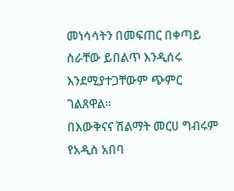መነሳሳትን በመፍጠር በቀጣይ ስራቸው ይበልጥ እንዲሰሩ እንደሚያተጋቸውም ጭምር ገልጸዋል፡፡
በእውቅናና ሽልማት መርሀ ግብሩም የአዲስ አበባ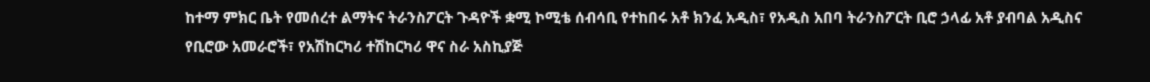ከተማ ምክር ቤት የመሰረተ ልማትና ትራንስፖርት ጉዳዮች ቋሚ ኮሚቴ ሰብሳቢ የተከበሩ አቶ ክንፈ አዲስ፣ የአዲስ አበባ ትራንስፖርት ቢሮ ኃላፊ አቶ ያብባል አዲስና የቢሮው አመራሮች፣ የአሽከርካሪ ተሽከርካሪ ዋና ስራ አስኪያጅ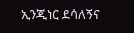ኢንጂነር ደሳለኝና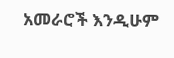አመራሮች እንዲሁም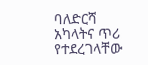ባለድርሻ አካላትና ጥሪ የተደረገላቸው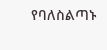የባለስልጣኑ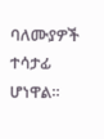ባለሙያዎች ተሳታፊ ሆነዋል።